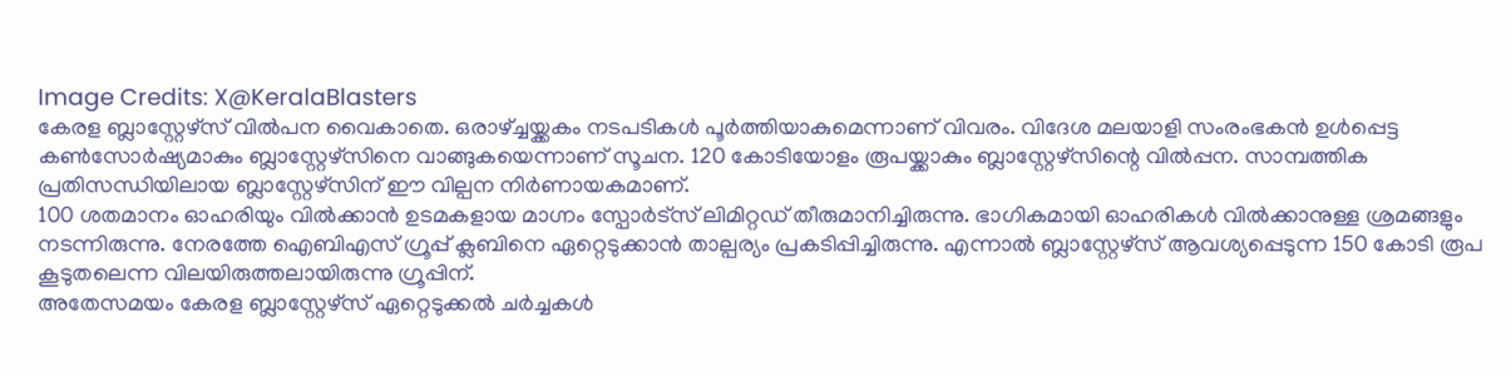Image Credits: X@KeralaBlasters
കേരള ബ്ലാസ്റ്റേഴ്സ് വിൽപന വൈകാതെ. ഒരാഴ്ച്ചയ്ക്കകം നടപടികൾ പൂർത്തിയാകുമെന്നാണ് വിവരം. വിദേശ മലയാളി സംരംഭകൻ ഉൾപ്പെട്ട കൺസോർഷ്യമാകും ബ്ലാസ്റ്റേഴ്സിനെ വാങ്ങുകയെന്നാണ് സൂചന. 120 കോടിയോളം രൂപയ്ക്കാകും ബ്ലാസ്റ്റേഴ്സിന്റെ വിൽപ്പന. സാമ്പത്തിക പ്രതിസന്ധിയിലായ ബ്ലാസ്റ്റേഴ്സിന് ഈ വില്പന നിർണായകമാണ്.
100 ശതമാനം ഓഹരിയും വിൽക്കാൻ ഉടമകളായ മാഗ്നം സ്പോർട്സ് ലിമിറ്റഡ് തീരുമാനിച്ചിരുന്നു. ഭാഗികമായി ഓഹരികൾ വിൽക്കാനുള്ള ശ്രമങ്ങളും നടന്നിരുന്നു. നേരത്തേ ഐബിഎസ് ഗ്രൂപ്പ് ക്ലബിനെ ഏറ്റെടുക്കാൻ താല്പര്യം പ്രകടിപ്പിച്ചിരുന്നു. എന്നാൽ ബ്ലാസ്റ്റേഴ്സ് ആവശ്യപ്പെടുന്ന 150 കോടി രൂപ കൂടുതലെന്ന വിലയിരുത്തലായിരുന്നു ഗ്രൂപ്പിന്.
അതേസമയം കേരള ബ്ലാസ്റ്റേഴ്സ് ഏറ്റെടുക്കൽ ചർച്ചകൾ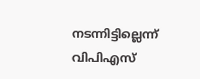നടന്നിട്ടില്ലെന്ന് വിപിഎസ്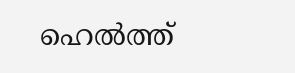ഹെൽത്ത്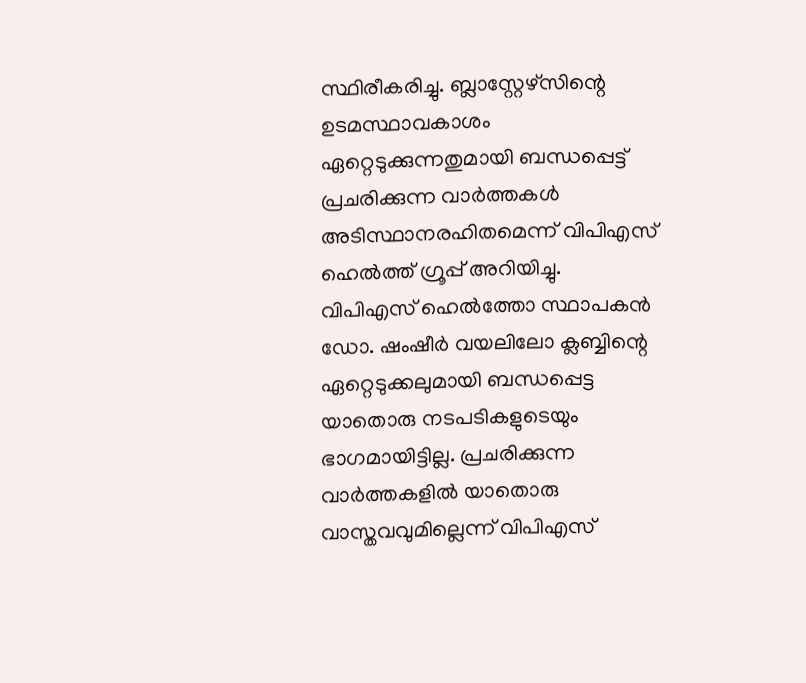സ്ഥിരീകരിച്ചു. ബ്ലാസ്റ്റേഴ്സിന്റെ ഉടമസ്ഥാവകാശം ഏറ്റെടുക്കുന്നതുമായി ബന്ധപ്പെട്ട് പ്രചരിക്കുന്ന വാർത്തകൾ അടിസ്ഥാനരഹിതമെന്ന് വിപിഎസ് ഹെൽത്ത് ഗ്രൂപ്പ് അറിയിച്ചു. വിപിഎസ് ഹെൽത്തോ സ്ഥാപകൻ ഡോ. ഷംഷീർ വയലിലോ ക്ലബ്ബിന്റെ ഏറ്റെടുക്കലുമായി ബന്ധപ്പെട്ട യാതൊരു നടപടികളുടെയും ഭാഗമായിട്ടില്ല. പ്രചരിക്കുന്ന വാർത്തകളിൽ യാതൊരു വാസ്തവവുമില്ലെന്ന് വിപിഎസ്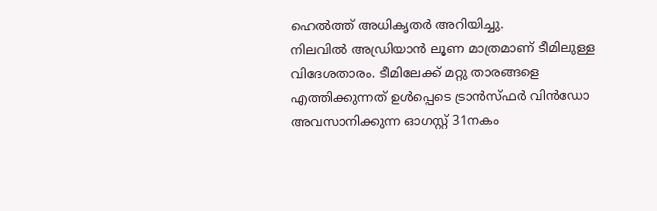ഹെൽത്ത് അധികൃതർ അറിയിച്ചു.
നിലവിൽ അഡ്രിയാൻ ലൂണ മാത്രമാണ് ടീമിലുള്ള വിദേശതാരം. ടീമിലേക്ക് മറ്റു താരങ്ങളെ എത്തിക്കുന്നത് ഉൾപ്പെടെ ട്രാൻസ്ഫർ വിൻഡോ അവസാനിക്കുന്ന ഓഗസ്റ്റ് 31നകം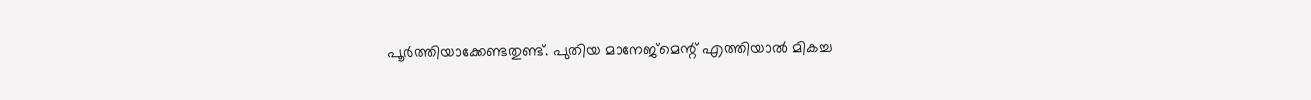പൂർത്തിയാക്കേണ്ടതുണ്ട്. പുതിയ മാനേജ്മെന്റ് എത്തിയാൽ മികച്ച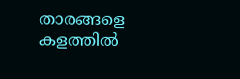താരങ്ങളെ കളത്തിൽ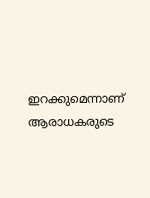ഇറക്കുമെന്നാണ് ആരാധകരുടെ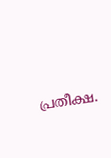പ്രതീക്ഷ.